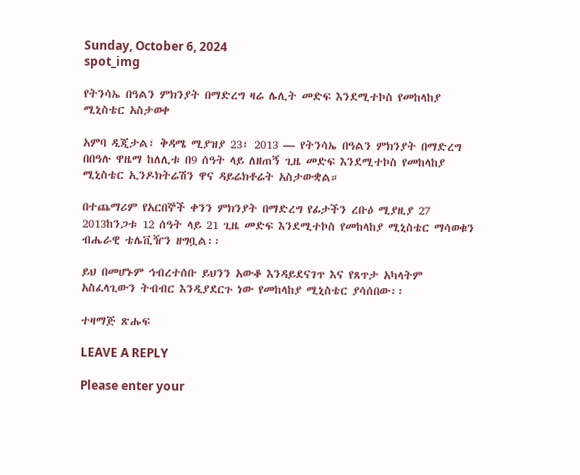Sunday, October 6, 2024
spot_img

የትንሳኤ በዓልን ምክንያት በማድረግ ዛሬ ሌሊት መድፍ እንደሚተኮስ የመከላከያ ሚኒስቴር አስታወቀ

አምባ ዲጂታል፣ ቅዳሜ ሚያዝያ 23፣ 2013 ― የትንሳኤ በዓልን ምክንያት በማድረግ በበዓሉ ዋዜማ ከለሊቱ በ9 ሰዓት ላይ ለዘጠኝ ጊዜ መድፍ እንደሚተኮስ የመከላከያ ሚኒስቴር ኢንዶክትሬሽን ዋና ዳይሬክቶሬት አስታውቋል።

በተጨማሪም የአርበኞች ቀንን ምክንያት በማድረግ የፊታችን ረቡዕ ሚያዚያ 27 2013ከንጋቱ 12 ሰዓት ላይ 21 ጊዜ መድፍ እንደሚተኮስ የመከላከያ ሚኒስቴር ማሳወቁን ብሔራዊ ቴሌቪዥን ዘግቧል፡፡

ይህ በመሆኑም ኅብረተሰቡ ይህንን አውቆ እንዳይደናገጥ እና የጸጥታ አካላትም አስፈላጊውን ትብብር እንዲያደርጉ ነው የመከላከያ ሚኒስቴር ያሳሰበው፡፡

ተዛማጅ ጽሑፍ

LEAVE A REPLY

Please enter your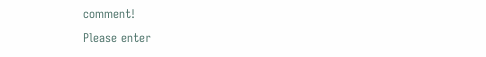comment!
Please enter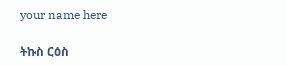your name here

ትኩስ ርዕስ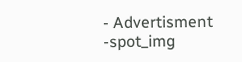- Advertisment -spot_img